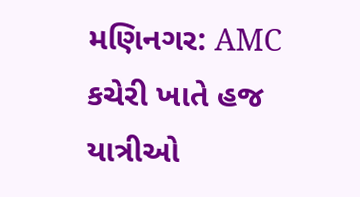મણિનગર: AMC કચેરી ખાતે હજ યાત્રીઓ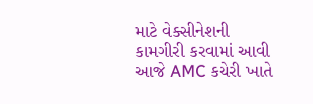માટે વેક્સીનેશની કામગીરી કરવામાં આવી
આજે AMC કચેરી ખાતે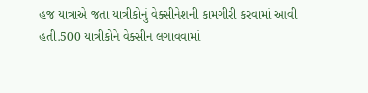હજ યાત્રાએ જતા યાત્રીકોનું વેક્સીનેશની કામગીરી કરવામાં આવી હતી.500 યાત્રીકોને વેક્સીન લગાવવામાં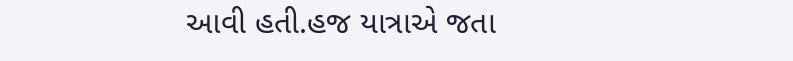આવી હતી.હજ યાત્રાએ જતા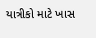યાત્રીકો માટે ખાસ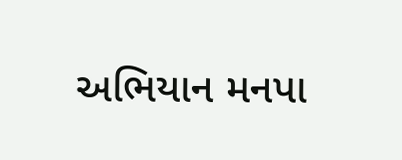અભિયાન મનપા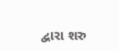દ્વારા શરુ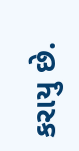કરાયુ છે.